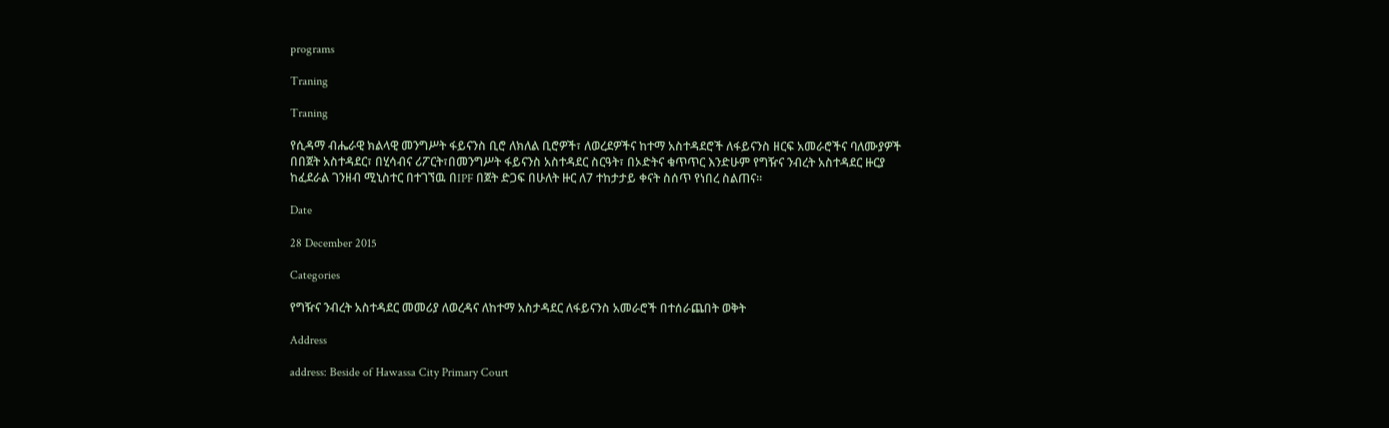programs

Traning

Traning

የሲዳማ ብሔራዊ ክልላዊ መንግሥት ፋይናንስ ቢሮ ለክለል ቢሮዎች፣ ለወረደዎችና ከተማ አስተዳደሮች ለፋይናንስ ዘርፍ አመራሮችና ባለሙያዎች በበጀት አስተዳደር፣ በሂሳብና ሪፖርት፣በመንግሥት ፋይናንስ አስተዳደር ስርዓት፣ በኦድትና ቁጥጥር እንድሁም የግዥና ንብረት አስተዳደር ዙርያ ከፈደራል ገንዘብ ሚኒስተር በተገኘዉ በIPF በጀት ድጋፍ በሁለት ዙር ለ7 ተከታታይ ቀናት ስሰጥ የነበረ ስልጠና፡፡

Date

28 December 2015

Categories

የግዥና ንብረት አስተዳደር መመሪያ ለወረዳና ለከተማ አስታዳደር ለፋይናንስ አመራሮች በተሰራጨበት ወቅት

Address

address: Beside of Hawassa City Primary Court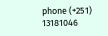phone (+251) 13181046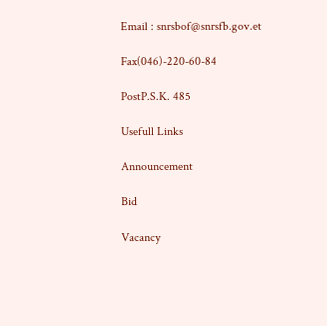Email : snrsbof@snrsfb.gov.et

Fax(046)-220-60-84

PostP.S.K. 485

Usefull Links

Announcement

Bid

Vacancy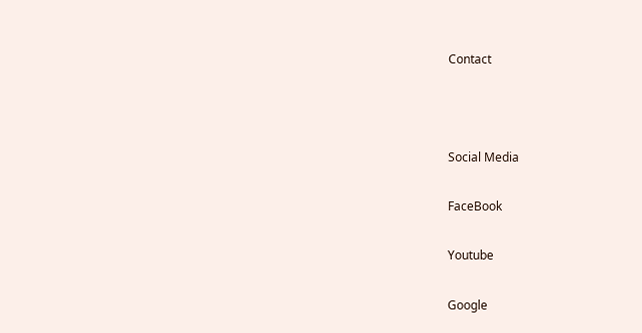Contact



Social Media

FaceBook

Youtube

Google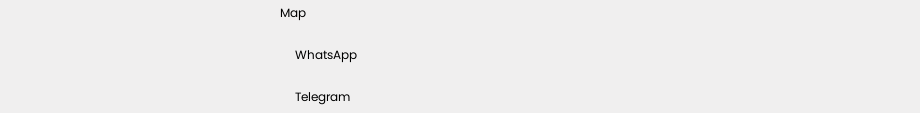Map

     WhatsApp

     Telegram